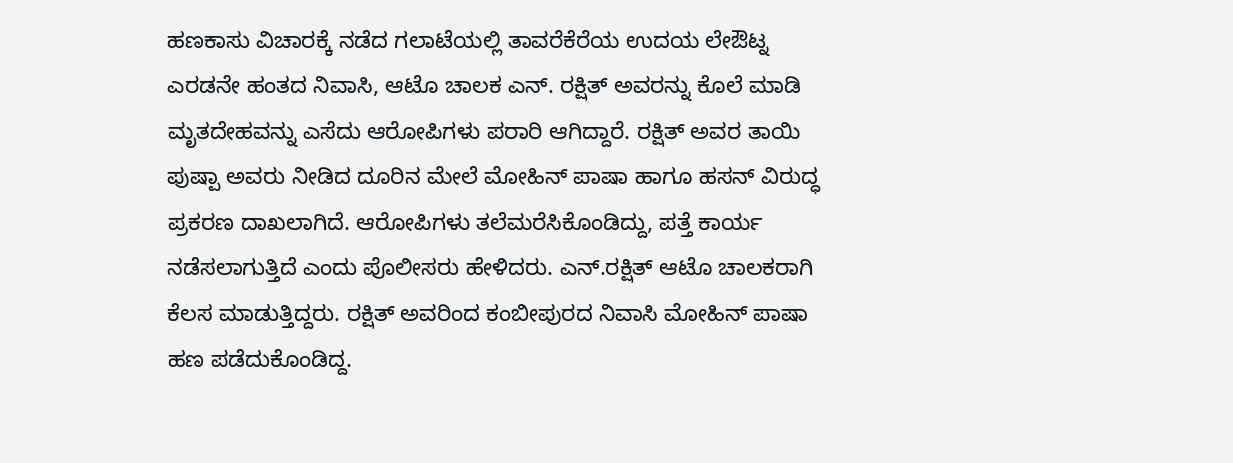ಹಣಕಾಸು ವಿಚಾರಕ್ಕೆ ನಡೆದ ಗಲಾಟೆಯಲ್ಲಿ ತಾವರೆಕೆರೆಯ ಉದಯ ಲೇಔಟ್ನ ಎರಡನೇ ಹಂತದ ನಿವಾಸಿ, ಆಟೊ ಚಾಲಕ ಎನ್. ರಕ್ಷಿತ್ ಅವರನ್ನು ಕೊಲೆ ಮಾಡಿ ಮೃತದೇಹವನ್ನು ಎಸೆದು ಆರೋಪಿಗಳು ಪರಾರಿ ಆಗಿದ್ದಾರೆ. ರಕ್ಷಿತ್ ಅವರ ತಾಯಿ ಪುಷ್ಪಾ ಅವರು ನೀಡಿದ ದೂರಿನ ಮೇಲೆ ಮೋಹಿನ್ ಪಾಷಾ ಹಾಗೂ ಹಸನ್ ವಿರುದ್ಧ ಪ್ರಕರಣ ದಾಖಲಾಗಿದೆ. ಆರೋಪಿಗಳು ತಲೆಮರೆಸಿಕೊಂಡಿದ್ದು, ಪತ್ತೆ ಕಾರ್ಯ ನಡೆಸಲಾಗುತ್ತಿದೆ ಎಂದು ಪೊಲೀಸರು ಹೇಳಿದರು. ಎನ್.ರಕ್ಷಿತ್ ಆಟೊ ಚಾಲಕರಾಗಿ ಕೆಲಸ ಮಾಡುತ್ತಿದ್ದರು. ರಕ್ಷಿತ್ ಅವರಿಂದ ಕಂಬೀಪುರದ ನಿವಾಸಿ ಮೋಹಿನ್ ಪಾಷಾ ಹಣ ಪಡೆದುಕೊಂಡಿದ್ದ.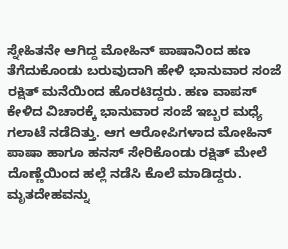ಸ್ನೇಹಿತನೇ ಆಗಿದ್ದ ಮೋಹಿನ್ ಪಾಷಾನಿಂದ ಹಣ ತೆಗೆದುಕೊಂಡು ಬರುವುದಾಗಿ ಹೇಳಿ ಭಾನುವಾರ ಸಂಜೆ ರಕ್ಷಿತ್ ಮನೆಯಿಂದ ಹೊರಟಿದ್ದರು. ಹಣ ವಾಪಸ್ ಕೇಳಿದ ವಿಚಾರಕ್ಕೆ ಭಾನುವಾರ ಸಂಜೆ ಇಬ್ಬರ ಮಧ್ಯೆ ಗಲಾಟೆ ನಡೆದಿತ್ತು. ಆಗ ಆರೋಪಿಗಳಾದ ಮೋಹಿನ್ ಪಾಷಾ ಹಾಗೂ ಹನಸ್ ಸೇರಿಕೊಂಡು ರಕ್ಷಿತ್ ಮೇಲೆ ದೊಣ್ಣೆಯಿಂದ ಹಲ್ಲೆ ನಡೆಸಿ ಕೊಲೆ ಮಾಡಿದ್ದರು. ಮೃತದೇಹವನ್ನು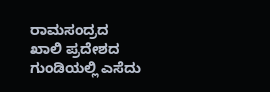ರಾಮಸಂದ್ರದ ಖಾಲಿ ಪ್ರದೇಶದ ಗುಂಡಿಯಲ್ಲಿ ಎಸೆದು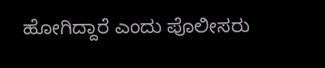ಹೋಗಿದ್ದಾರೆ ಎಂದು ಪೊಲೀಸರು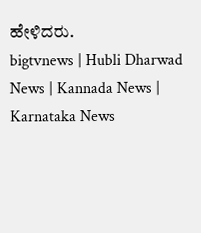ಹೇಳಿದರು.
bigtvnews | Hubli Dharwad News | Kannada News | Karnataka News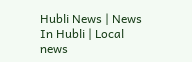Hubli News | News In Hubli | Local news